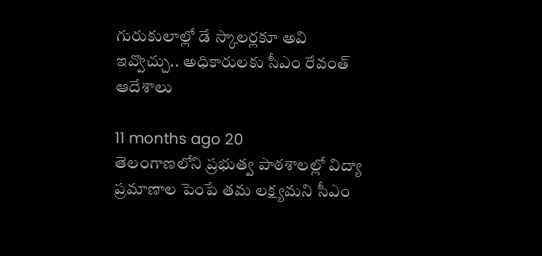గురుకులాల్లో డే స్కాలర్లకూ అవి ఇవ్వొచ్చు.. అధికారులకు సీఎం రేవంత్ ఆదేశాలు

11 months ago 20
తెలంగాణలోని ప్రభుత్వ పాఠశాలల్లో విద్యా ప్రమాణాల పెంపే తమ లక్ష్యమని సీఎం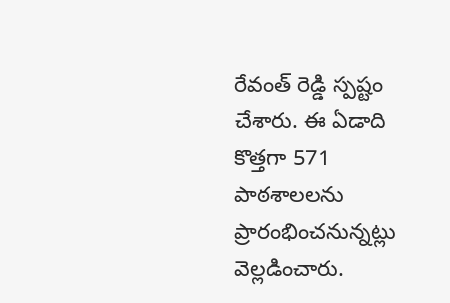రేవంత్ రెడ్డి స్పష్టం చేశారు. ఈ ఏడాది కొత్తగా 571 పాఠశాలలను ప్రారంభించనున్నట్లు వెల్లడించారు.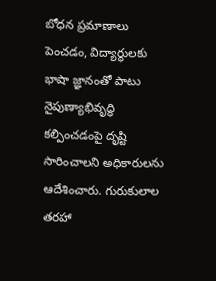బోధన ప్రమాణాలు పెంచడం, విద్యార్థులకు భాషా జ్ఞానంతో పాటు నైపుణ్యాభివృద్ధి కల్పించడంపై దృష్టి సారించాలని అధికారులను ఆదేశించారు. గురుకులాల తరహా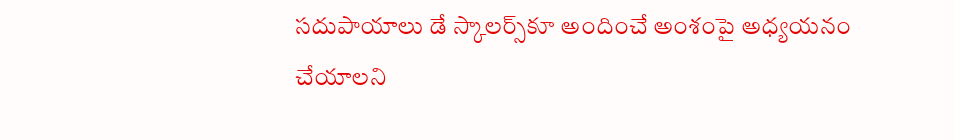సదుపాయాలు డే స్కాలర్స్‌కూ అందించే అంశంపై అధ్యయనం చేయాలని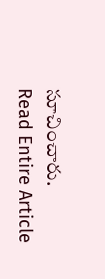సూచించారు.
Read Entire Article